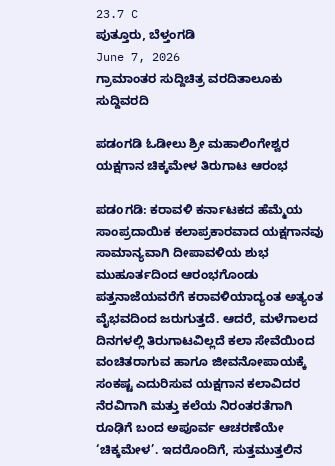23.7 C
ಪುತ್ತೂರು, ಬೆಳ್ತಂಗಡಿ
June 7, 2026
ಗ್ರಾಮಾಂತರ ಸುದ್ದಿಚಿತ್ರ ವರದಿತಾಲೂಕು ಸುದ್ದಿವರದಿ

ಪಡಂಗಡಿ ಓಡೀಲು ಶ್ರೀ ಮಹಾಲಿಂಗೇಶ್ವರ ಯಕ್ಷಗಾನ ಚಿಕ್ಕಮೇಳ ತಿರುಗಾಟ ಆರಂಭ

ಪಡoಗಡಿ: ಕರಾವಳಿ ಕರ್ನಾಟಕದ ಹೆಮ್ಮೆಯ ಸಾಂಪ್ರದಾಯಿಕ ಕಲಾಪ್ರಕಾರವಾದ ಯಕ್ಷಗಾನವು ಸಾಮಾನ್ಯವಾಗಿ ದೀಪಾವಳಿಯ ಶುಭ ಮುಹೂರ್ತದಿಂದ ಆರಂಭಗೊಂಡು ಪತ್ತನಾಜೆಯವರೆಗೆ ಕರಾವಳಿಯಾದ್ಯಂತ ಅತ್ಯಂತ ವೈಭವದಿಂದ ಜರುಗುತ್ತದೆ. ಆದರೆ, ಮಳೆಗಾಲದ ದಿನಗಳಲ್ಲಿ ತಿರುಗಾಟವಿಲ್ಲದೆ ಕಲಾ ಸೇವೆಯಿಂದ ವಂಚಿತರಾಗುವ ಹಾಗೂ ಜೀವನೋಪಾಯಕ್ಕೆ ಸಂಕಷ್ಟ ಎದುರಿಸುವ ಯಕ್ಷಗಾನ ಕಲಾವಿದರ ನೆರವಿಗಾಗಿ ಮತ್ತು ಕಲೆಯ ನಿರಂತರತೆಗಾಗಿ ರೂಢಿಗೆ ಬಂದ ಅಪೂರ್ವ ಆಚರಣೆಯೇ ‘ಚಿಕ್ಕಮೇಳ’. ಇದರೊಂದಿಗೆ, ಸುತ್ತಮುತ್ತಲಿನ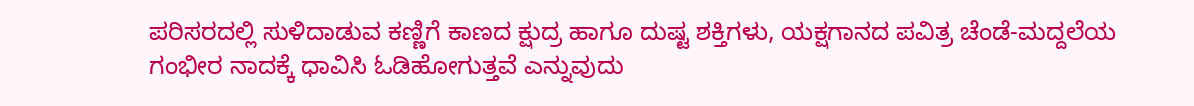ಪರಿಸರದಲ್ಲಿ ಸುಳಿದಾಡುವ ಕಣ್ಣಿಗೆ ಕಾಣದ ಕ್ಷುದ್ರ ಹಾಗೂ ದುಷ್ಟ ಶಕ್ತಿಗಳು, ಯಕ್ಷಗಾನದ ಪವಿತ್ರ ಚೆಂಡೆ-ಮದ್ದಲೆಯ ಗಂಭೀರ ನಾದಕ್ಕೆ ಧಾವಿಸಿ ಓಡಿಹೋಗುತ್ತವೆ ಎನ್ನುವುದು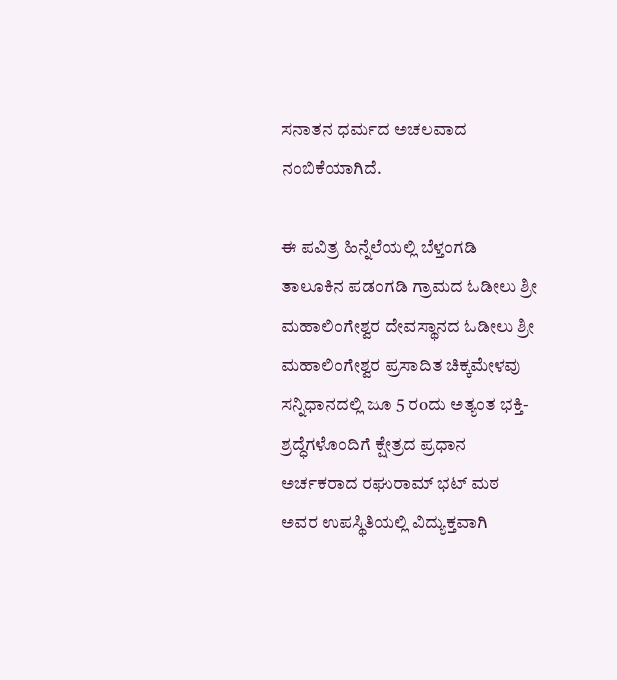ಸನಾತನ ಧರ್ಮದ ಅಚಲವಾದ ನಂಬಿಕೆಯಾಗಿದೆ.

ಈ ಪವಿತ್ರ ಹಿನ್ನೆಲೆಯಲ್ಲಿ ಬೆಳ್ತಂಗಡಿ ತಾಲೂಕಿನ ಪಡಂಗಡಿ ಗ್ರಾಮದ ಓಡೀಲು ಶ್ರೀ ಮಹಾಲಿಂಗೇಶ್ವರ ದೇವಸ್ಥಾನದ ಓಡೀಲು ಶ್ರೀ ಮಹಾಲಿಂಗೇಶ್ವರ ಪ್ರಸಾದಿತ ಚಿಕ್ಕಮೇಳವು ಸನ್ನಿಧಾನದಲ್ಲಿ ಜೂ 5 ರoದು ಅತ್ಯಂತ ಭಕ್ತಿ-ಶ್ರದ್ಧೆಗಳೊಂದಿಗೆ ಕ್ಷೇತ್ರದ ಪ್ರಧಾನ ಅರ್ಚಕರಾದ ರಘುರಾಮ್ ಭಟ್ ಮಠ ಅವರ ಉಪಸ್ಥಿತಿಯಲ್ಲಿ ವಿದ್ಯುಕ್ತವಾಗಿ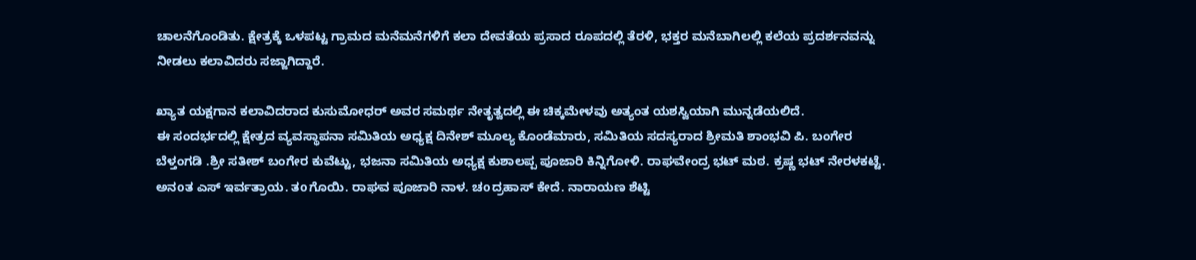ಚಾಲನೆಗೊಂಡಿತು. ಕ್ಷೇತ್ರಕ್ಕೆ ಒಳಪಟ್ಟ ಗ್ರಾಮದ ಮನೆಮನೆಗಳಿಗೆ ಕಲಾ ದೇವತೆಯ ಪ್ರಸಾದ ರೂಪದಲ್ಲಿ ತೆರಳಿ, ಭಕ್ತರ ಮನೆಬಾಗಿಲಲ್ಲಿ ಕಲೆಯ ಪ್ರದರ್ಶನವನ್ನು ನೀಡಲು ಕಲಾವಿದರು ಸಜ್ಜಾಗಿದ್ದಾರೆ.

ಖ್ಯಾತ ಯಕ್ಷಗಾನ ಕಲಾವಿದರಾದ ಕುಸುಮೋಧರ್ ಅವರ ಸಮರ್ಥ ನೇತೃತ್ವದಲ್ಲಿ ಈ ಚಿಕ್ಕಮೇಳವು ಅತ್ಯಂತ ಯಶಸ್ವಿಯಾಗಿ ಮುನ್ನಡೆಯಲಿದೆ.
ಈ ಸಂದರ್ಭದಲ್ಲಿ ಕ್ಷೇತ್ರದ ವ್ಯವಸ್ಥಾಪನಾ ಸಮಿತಿಯ ಅಧ್ಯಕ್ಷ ದಿನೇಶ್ ಮೂಲ್ಯ ಕೊಂಡೆಮಾರು, ಸಮಿತಿಯ ಸದಸ್ಯರಾದ ಶ್ರೀಮತಿ ಶಾಂಭವಿ ಪಿ. ಬಂಗೇರ ಬೆಳ್ತಂಗಡಿ .ಶ್ರೀ ಸತೀಶ್ ಬಂಗೇರ ಕುವೆಟ್ಟು, ಭಜನಾ ಸಮಿತಿಯ ಅಧ್ಯಕ್ಷ ಕುಶಾಲಪ್ಪ ಪೂಜಾರಿ ಕಿನ್ನಿಗೋಳಿ. ರಾಘವೇಂದ್ರ ಭಟ್ ಮಠ. ಕ್ರಷ್ಣ ಭಟ್ ನೇರಳಕಟ್ಟೆ. ಅನoತ ಎಸ್ ಇರ್ವತ್ರಾಯ. ತoಗೊಯಿ. ರಾಘವ ಪೂಜಾರಿ ನಾಳ. ಚoದ್ರಹಾಸ್ ಕೇದೆ. ನಾರಾಯಣ ಶೆಟ್ಟಿ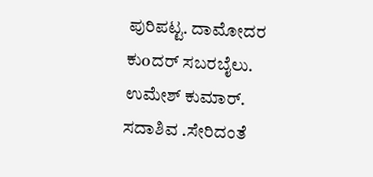ಪುರಿಪಟ್ಟ. ದಾಮೋದರ ಕುoದರ್ ಸಬರಬೈಲು. ಉಮೇಶ್ ಕುಮಾರ್. ಸದಾಶಿವ .ಸೇರಿದಂತೆ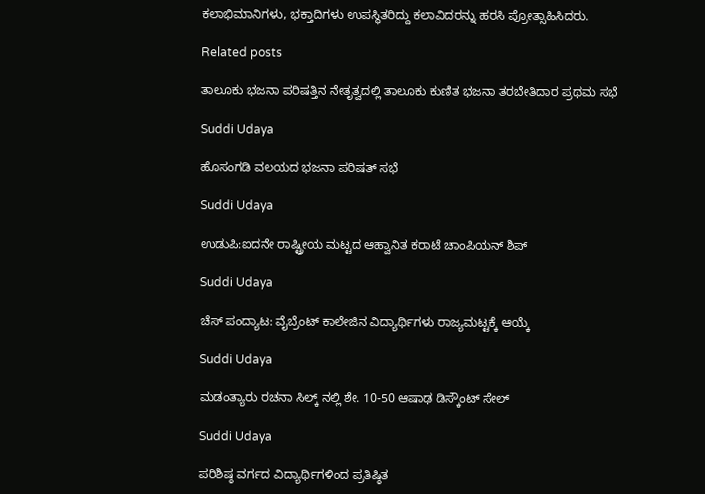ಕಲಾಭಿಮಾನಿಗಳು, ಭಕ್ತಾದಿಗಳು ಉಪಸ್ಥಿತರಿದ್ದು ಕಲಾವಿದರನ್ನು ಹರಸಿ ಪ್ರೋತ್ಸಾಹಿಸಿದರು.

Related posts

ತಾಲೂಕು ಭಜನಾ ಪರಿಷತ್ತಿನ ನೇತೃತ್ವದಲ್ಲಿ ತಾಲೂಕು ಕುಣಿತ ಭಜನಾ ತರಬೇತಿದಾರ ಪ್ರಥಮ ಸಭೆ

Suddi Udaya

ಹೊಸಂಗಡಿ ವಲಯದ ಭಜನಾ ಪರಿಷತ್ ಸಭೆ

Suddi Udaya

ಉಡುಪಿ:ಐದನೇ ರಾಷ್ಟ್ರೀಯ ಮಟ್ಟದ ಆಹ್ವಾನಿತ ಕರಾಟೆ ಚಾಂಪಿಯನ್ ಶಿಪ್

Suddi Udaya

ಚೆಸ್ ಪಂದ್ಯಾಟ: ವೈಬ್ರೆಂಟ್ ಕಾಲೇಜಿನ ವಿದ್ಯಾರ್ಥಿಗಳು ರಾಜ್ಯಮಟ್ಟಕ್ಕೆ ಆಯ್ಕೆ

Suddi Udaya

ಮಡಂತ್ಯಾರು ರಚನಾ ಸಿಲ್ಕ್ ನಲ್ಲಿ ಶೇ. 10-50 ಆಷಾಢ ಡಿಸ್ಕೌಂಟ್ ಸೇಲ್

Suddi Udaya

ಪರಿಶಿಷ್ಠ ವರ್ಗದ ವಿದ್ಯಾರ್ಥಿಗಳಿಂದ ಪ್ರತಿಷ್ಠಿತ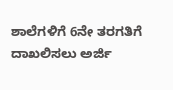ಶಾಲೆಗಳಿಗೆ 6ನೇ ತರಗತಿಗೆ ದಾಖಲಿಸಲು ಅರ್ಜಿ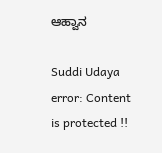ಆಹ್ವಾನ

Suddi Udaya
error: Content is protected !!